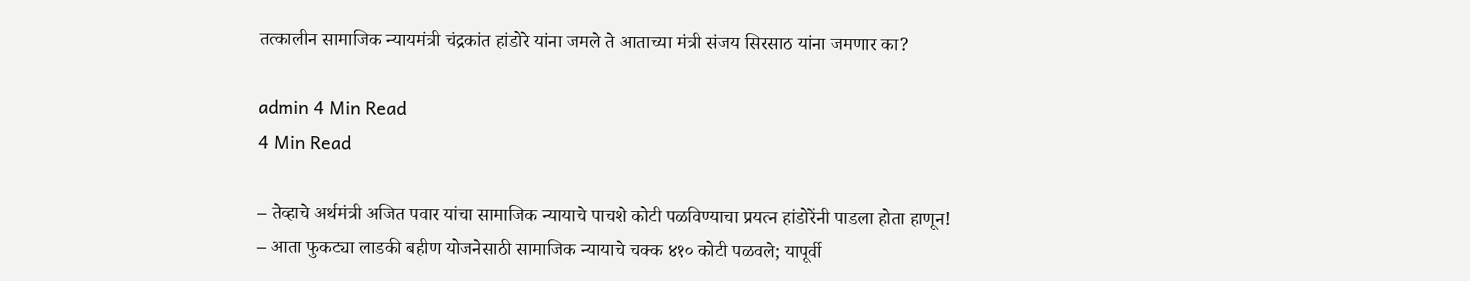तत्कालीन सामाजिक न्यायमंत्री चंद्रकांत हांडोरे यांना जमले ते आताच्या मंत्री संजय सिरसाठ यांना जमणार का?

admin 4 Min Read
4 Min Read

– तेव्हाचे अर्थमंत्री अजित पवार यांचा सामाजिक न्यायाचे पाचशे कोटी पळविण्याचा प्रयत्न हांडोरेंनी पाडला होता हाणून!
– आता फुकट्या लाडकी बहीण योजनेसाठी सामाजिक न्यायाचे चक्क ४१० कोटी पळवले; यापूर्वी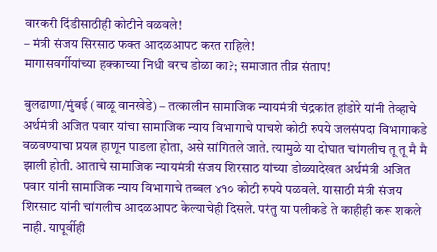वारकरी दिंडीसाठीही कोटीने वळवले!
– मंत्री संजय सिरसाठ फक्त आदळआपट करत राहिले!
मागासवर्गीयांच्या हक्काच्या निधी वरच डोळा का?; समाजात तीव्र संताप!

बुलढाणा/मुंबई (बाळू वानखेडे) – तत्कालीन सामाजिक न्यायमंत्री चंद्रकांत हांडोरे यांनी तेव्हाचे अर्थमंत्री अजित पवार यांचा सामाजिक न्याय विभागाचे पाचशे कोटी रुपये जलसंपदा विभागाकडे वळवण्याचा प्रयत्न हाणून पाडला होता, असे सांगितले जाते. त्यामुळे या दोघात चांगलीच तू तू मै मै झाली होती. आताचे सामाजिक न्यायमंत्री संजय शिरसाठ यांच्या डोळ्यादेखत अर्थमंत्री अजित पवार यांनी सामाजिक न्याय विभागाचे तब्बल ४१० कोटी रुपये पळवले. यासाठी मंत्री संजय शिरसाट यांनी चांगलीच आदळआपट केल्याचेही दिसले. परंतु या पलीकडे ते काहीही करू शकले नाही. यापूर्वीही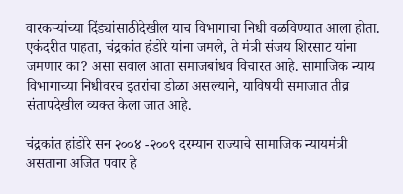वारकर्‍यांच्या दिंड्यांसाठीदेखील याच विभागाचा निधी वळविण्यात आला होता. एकंदरीत पाहता, चंद्रकांत हंडोरे यांना जमले, ते मंत्री संजय शिरसाट यांना जमणार का? असा सवाल आता समाजबांधव विचारत आहे. सामाजिक न्याय विभागाच्या निधीवरच इतरांचा डोळा असल्याने, याविषयी समाजात तीव्र संतापदेखील व्यक्त केला जात आहे.

चंद्रकांत हांडोरे सन २००४ -२००९ दरम्यान राज्याचे सामाजिक न्यायमंत्री असताना अजित पवार हे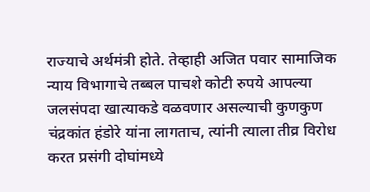राज्याचे अर्थमंत्री होते. तेव्हाही अजित पवार सामाजिक न्याय विभागाचे तब्बल पाचशे कोटी रुपये आपल्या जलसंपदा खात्याकडे वळवणार असल्याची कुणकुण चंद्रकांत हंडोरे यांना लागताच, त्यांनी त्याला तीव्र विरोध करत प्रसंगी दोघांमध्ये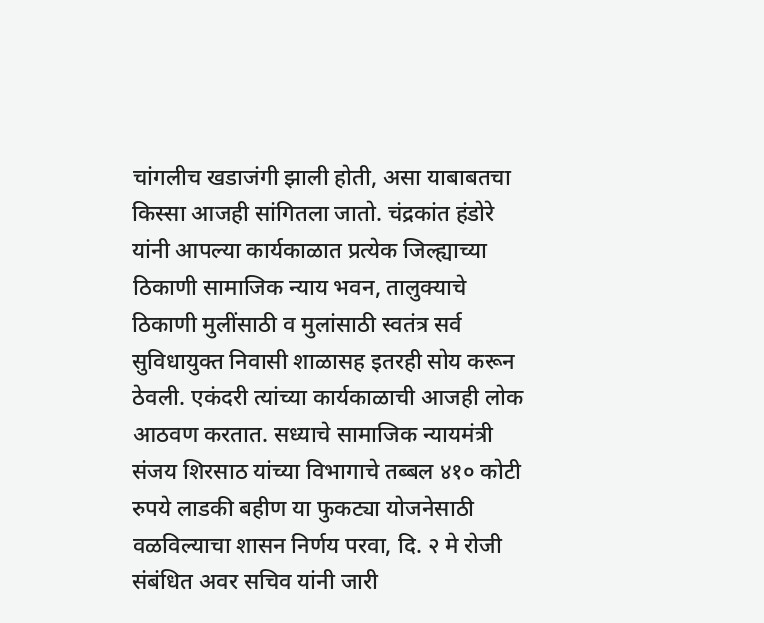चांगलीच खडाजंगी झाली होती, असा याबाबतचा किस्सा आजही सांगितला जातो. चंद्रकांत हंडोरे यांनी आपल्या कार्यकाळात प्रत्येक जिल्ह्याच्या ठिकाणी सामाजिक न्याय भवन, तालुक्याचे ठिकाणी मुलींसाठी व मुलांसाठी स्वतंत्र सर्व सुविधायुक्त निवासी शाळासह इतरही सोय करून ठेवली. एकंदरी त्यांच्या कार्यकाळाची आजही लोक आठवण करतात. सध्याचे सामाजिक न्यायमंत्री संजय शिरसाठ यांच्या विभागाचे तब्बल ४१० कोटी रुपये लाडकी बहीण या फुकट्या योजनेसाठी वळविल्याचा शासन निर्णय परवा, दि. २ मे रोजी संबंधित अवर सचिव यांनी जारी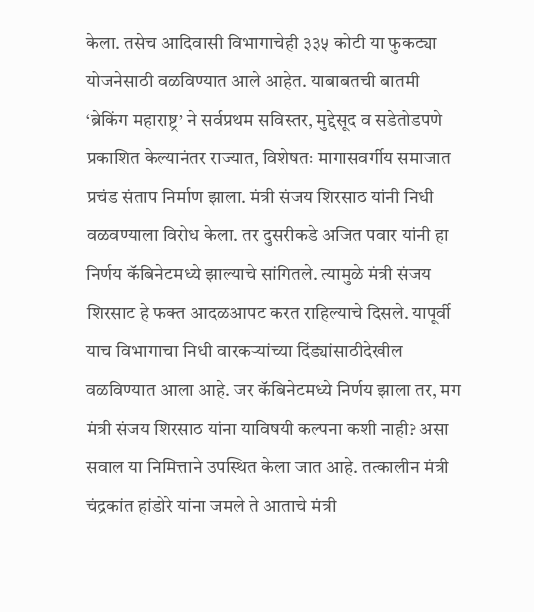केला. तसेच आदिवासी विभागाचेही ३३५ कोटी या फुकट्या योजनेसाठी वळविण्यात आले आहेत. याबाबतची बातमी ‘ब्रेकिंग महाराष्ट्र’ ने सर्वप्रथम सविस्तर, मुद्देसूद व सडेतोडपणे प्रकाशित केल्यानंतर राज्यात, विशेषतः मागासवर्गीय समाजात प्रचंड संताप निर्माण झाला. मंत्री संजय शिरसाठ यांनी निधी वळवण्याला विरोध केला. तर दुसरीकडे अजित पवार यांनी हा निर्णय कॅबिनेटमध्ये झाल्याचे सांगितले. त्यामुळे मंत्री संजय शिरसाट हे फक्त आदळआपट करत राहिल्याचे दिसले. यापूर्वी याच विभागाचा निधी वारकर्‍यांच्या दिंड्यांसाठीदेखील वळविण्यात आला आहे. जर कॅबिनेटमध्ये निर्णय झाला तर, मग मंत्री संजय शिरसाठ यांना याविषयी कल्पना कशी नाही? असा सवाल या निमित्ताने उपस्थित केला जात आहे. तत्कालीन मंत्री चंद्रकांत हांडोरे यांना जमले ते आताचे मंत्री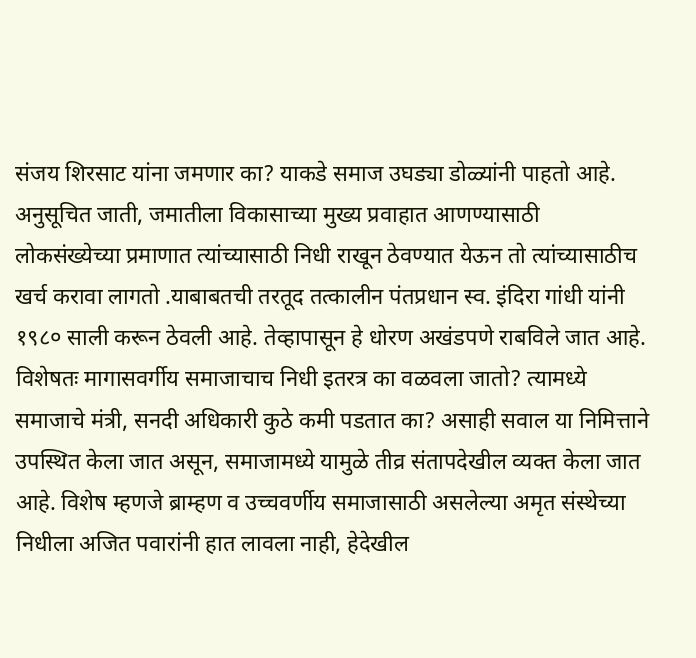संजय शिरसाट यांना जमणार का? याकडे समाज उघड्या डोळ्यांनी पाहतो आहे. अनुसूचित जाती, जमातीला विकासाच्या मुख्य प्रवाहात आणण्यासाठी लोकसंख्येच्या प्रमाणात त्यांच्यासाठी निधी राखून ठेवण्यात येऊन तो त्यांच्यासाठीच खर्च करावा लागतो .याबाबतची तरतूद तत्कालीन पंतप्रधान स्व. इंदिरा गांधी यांनी १९८० साली करून ठेवली आहे. तेव्हापासून हे धोरण अखंडपणे राबविले जात आहे. विशेषतः मागासवर्गीय समाजाचाच निधी इतरत्र का वळवला जातो? त्यामध्ये समाजाचे मंत्री, सनदी अधिकारी कुठे कमी पडतात का? असाही सवाल या निमित्ताने उपस्थित केला जात असून, समाजामध्ये यामुळे तीव्र संतापदेखील व्यक्त केला जात आहे. विशेष म्हणजे ब्राम्हण व उच्चवर्णीय समाजासाठी असलेल्या अमृत संस्थेच्या निधीला अजित पवारांनी हात लावला नाही, हेदेखील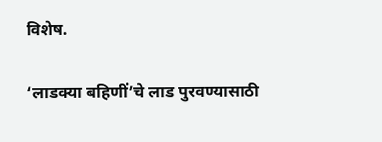विशेष.

‘लाडक्या बहिणीं’चे लाड पुरवण्यासाठी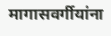मागासवर्गीयांना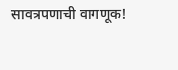सावत्रपणाची वागणूक!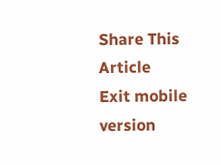Share This Article
Exit mobile version